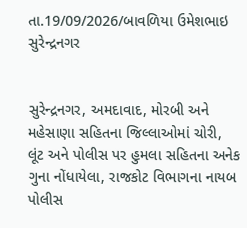તા.19/09/2026/બાવળિયા ઉમેશભાઇ સુરેન્દ્રનગર


સુરેન્દ્રનગર, અમદાવાદ, મોરબી અને મહેસાણા સહિતના જિલ્લાઓમાં ચોરી, લૂંટ અને પોલીસ પર હુમલા સહિતના અનેક ગુના નોંધાયેલા, રાજકોટ વિભાગના નાયબ પોલીસ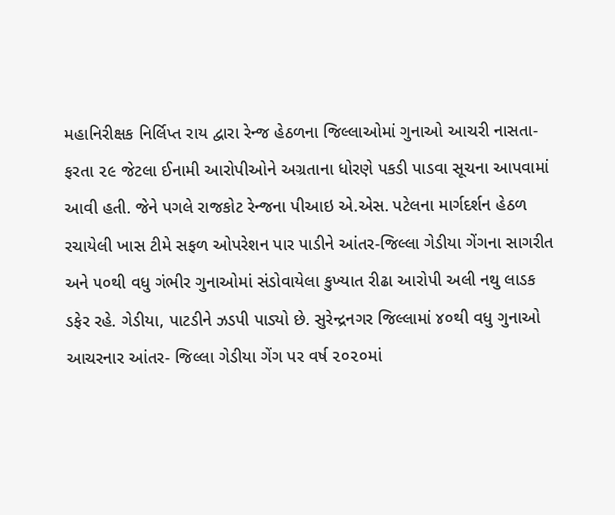મહાનિરીક્ષક નિર્લિપ્ત રાય દ્વારા રેન્જ હેઠળના જિલ્લાઓમાં ગુનાઓ આચરી નાસતા-ફરતા ૨૯ જેટલા ઈનામી આરોપીઓને અગ્રતાના ધોરણે પકડી પાડવા સૂચના આપવામાં આવી હતી. જેને પગલે રાજકોટ રેન્જના પીઆઇ એ.એસ. પટેલના માર્ગદર્શન હેઠળ રચાયેલી ખાસ ટીમે સફળ ઓપરેશન પાર પાડીને આંતર-જિલ્લા ગેડીયા ગેંગના સાગરીત અને ૫૦થી વધુ ગંભીર ગુનાઓમાં સંડોવાયેલા કુખ્યાત રીઢા આરોપી અલી નથુ લાડક ડફેર રહે. ગેડીયા, પાટડીને ઝડપી પાડ્યો છે. સુરેન્દ્રનગર જિલ્લામાં ૪૦થી વધુ ગુનાઓ આચરનાર આંતર- જિલ્લા ગેડીયા ગેંગ પર વર્ષ ૨૦૨૦માં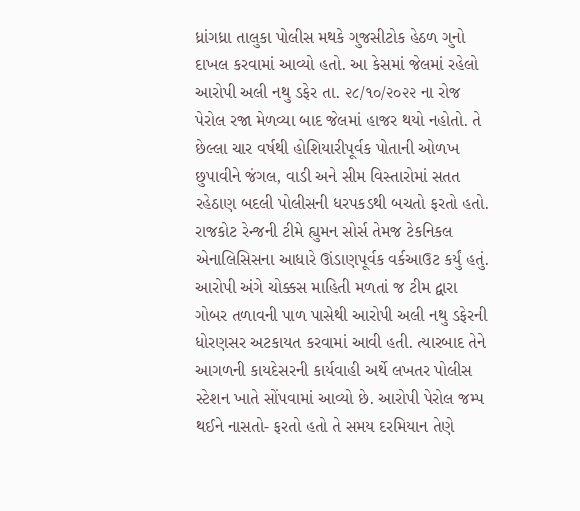ધ્રાંગધ્રા તાલુકા પોલીસ મથકે ગુજસીટોક હેઠળ ગુનો દાખલ કરવામાં આવ્યો હતો. આ કેસમાં જેલમાં રહેલો આરોપી અલી નથુ ડફેર તા. ૨૮/૧૦/૨૦૨૨ ના રોજ પેરોલ રજા મેળવ્યા બાદ જેલમાં હાજર થયો નહોતો. તે છેલ્લા ચાર વર્ષથી હોશિયારીપૂર્વક પોતાની ઓળખ છુપાવીને જંગલ, વાડી અને સીમ વિસ્તારોમાં સતત રહેઠાણ બદલી પોલીસની ધરપકડથી બચતો ફરતો હતો. રાજકોટ રેન્જની ટીમે હ્યુમન સોર્સ તેમજ ટેકનિકલ એનાલિસિસના આધારે ઊંડાણપૂર્વક વર્કઆઉટ કર્યું હતું. આરોપી અંગે ચોક્કસ માહિતી મળતાં જ ટીમ દ્વારા ગોબર તળાવની પાળ પાસેથી આરોપી અલી નથુ ડફેરની ધોરણસર અટકાયત કરવામાં આવી હતી. ત્યારબાદ તેને આગળની કાયદેસરની કાર્યવાહી અર્થે લખતર પોલીસ સ્ટેશન ખાતે સોંપવામાં આવ્યો છે. આરોપી પેરોલ જમ્પ થઈને નાસતો- ફરતો હતો તે સમય દરમિયાન તેણે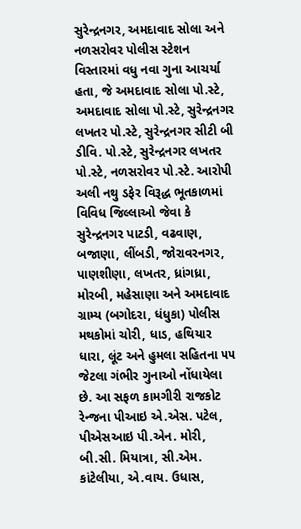સુરેન્દ્રનગર, અમદાવાદ સોલા અને નળસરોવર પોલીસ સ્ટેશન વિસ્તારમાં વધુ નવા ગુના આચર્યા હતા, જે અમદાવાદ સોલા પો.સ્ટે, અમદાવાદ સોલા પો.સ્ટે, સુરેન્દ્રનગર લખતર પો.સ્ટે, સુરેન્દ્રનગર સીટી બી ડીવિ. પો.સ્ટે, સુરેન્દ્રનગર લખતર પો.સ્ટે, નળસરોવર પો.સ્ટે. આરોપી અલી નથુ ડફેર વિરૂદ્ધ ભૂતકાળમાં વિવિધ જિલ્લાઓ જેવા કે સુરેન્દ્રનગર પાટડી, વઢવાણ, બજાણા, લીંબડી, જોરાવરનગર, પાણશીણા, લખતર, ધ્રાંગધ્રા, મોરબી, મહેસાણા અને અમદાવાદ ગ્રામ્ય (બગોદરા, ધંધુકા) પોલીસ મથકોમાં ચોરી, ધાડ, હથિયાર ધારા, લૂંટ અને હુમલા સહિતના ૫૫ જેટલા ગંભીર ગુનાઓ નોંધાયેલા છે. આ સફળ કામગીરી રાજકોટ રેન્જના પીઆઇ એ.એસ. પટેલ, પીએસઆઇ પી.એન. મોરી, બી.સી. મિયાત્રા, સી.એમ. કાંટેલીયા, એ.વાય. ઉધાસ,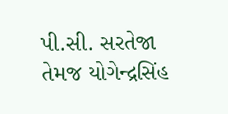પી.સી. સરતેજા તેમજ યોગેન્દ્રસિંહ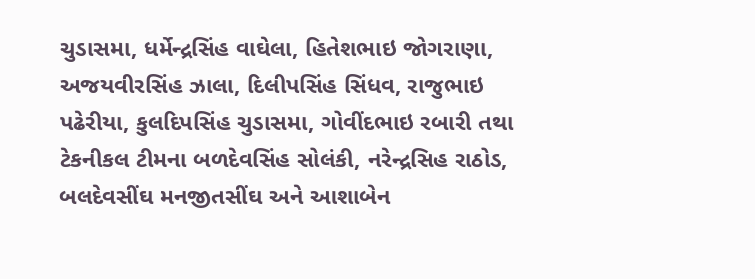ચુડાસમા, ધર્મેન્દ્રસિંહ વાઘેલા, હિતેશભાઇ જોગરાણા, અજયવીરસિંહ ઝાલા, દિલીપસિંહ સિંધવ, રાજુભાઇ પઢેરીયા, કુલદિપસિંહ ચુડાસમા, ગોવીંદભાઇ રબારી તથા ટેકનીકલ ટીમના બળદેવસિંહ સોલંકી, નરેન્દ્રસિહ રાઠોડ, બલદેવસીંઘ મનજીતસીંઘ અને આશાબેન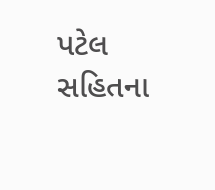પટેલ સહિતના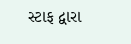સ્ટાફ દ્વારા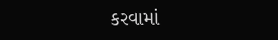કરવામાં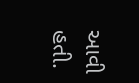આવી હતી.